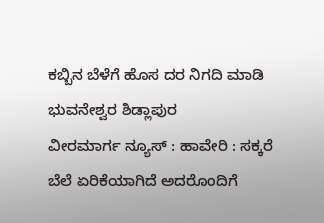ಕಬ್ಬಿನ ಬೆಳೆಗೆ ಹೊಸ ದರ ನಿಗದಿ ಮಾಡಿ ಭುವನೇಶ್ವರ ಶಿಡ್ಲಾಪುರ
ವೀರಮಾರ್ಗ ನ್ಯೂಸ್ : ಹಾವೇರಿ : ಸಕ್ಕರೆ ಬೆಲೆ ಏರಿಕೆಯಾಗಿದೆ ಅದರೊಂದಿಗೆ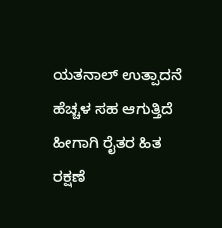ಯತನಾಲ್ ಉತ್ಪಾದನೆ ಹೆಚ್ಚಳ ಸಹ ಆಗುತ್ತಿದೆ ಹೀಗಾಗಿ ರೈತರ ಹಿತ ರಕ್ಷಣೆ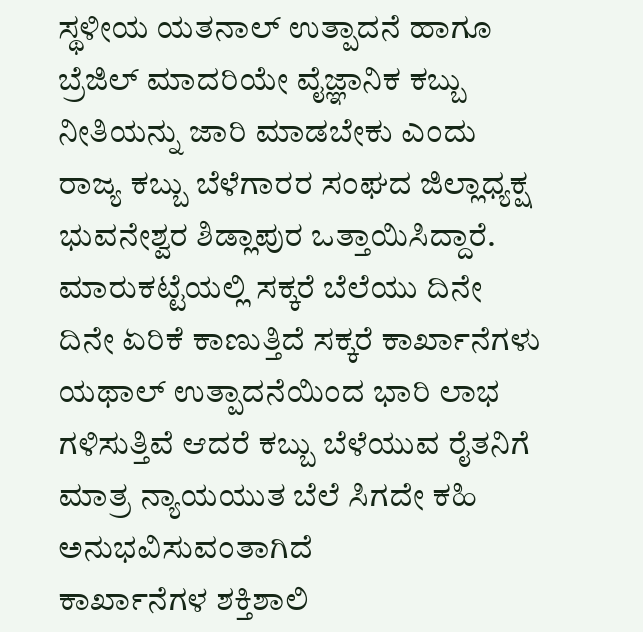ಸ್ಥಳೀಯ ಯತನಾಲ್ ಉತ್ಪಾದನೆ ಹಾಗೂ ಬ್ರೆಜಿಲ್ ಮಾದರಿಯೇ ವೈಜ್ಞಾನಿಕ ಕಬ್ಬು ನೀತಿಯನ್ನು ಜಾರಿ ಮಾಡಬೇಕು ಎಂದು ರಾಜ್ಯ ಕಬ್ಬು ಬೆಳೆಗಾರರ ಸಂಘದ ಜಿಲ್ಲಾಧ್ಯಕ್ಷ ಭುವನೇಶ್ವರ ಶಿಡ್ಲಾಪುರ ಒತ್ತಾಯಿಸಿದ್ದಾರೆ. ಮಾರುಕಟ್ಟೆಯಲ್ಲಿ ಸಕ್ಕರೆ ಬೆಲೆಯು ದಿನೇ ದಿನೇ ಏರಿಕೆ ಕಾಣುತ್ತಿದೆ ಸಕ್ಕರೆ ಕಾರ್ಖಾನೆಗಳು ಯಥಾಲ್ ಉತ್ಪಾದನೆಯಿಂದ ಭಾರಿ ಲಾಭ ಗಳಿಸುತ್ತಿವೆ ಆದರೆ ಕಬ್ಬು ಬೆಳೆಯುವ ರೈತನಿಗೆ ಮಾತ್ರ ನ್ಯಾಯಯುತ ಬೆಲೆ ಸಿಗದೇ ಕಹಿ ಅನುಭವಿಸುವಂತಾಗಿದೆ
ಕಾರ್ಖಾನೆಗಳ ಶಕ್ತಿಶಾಲಿ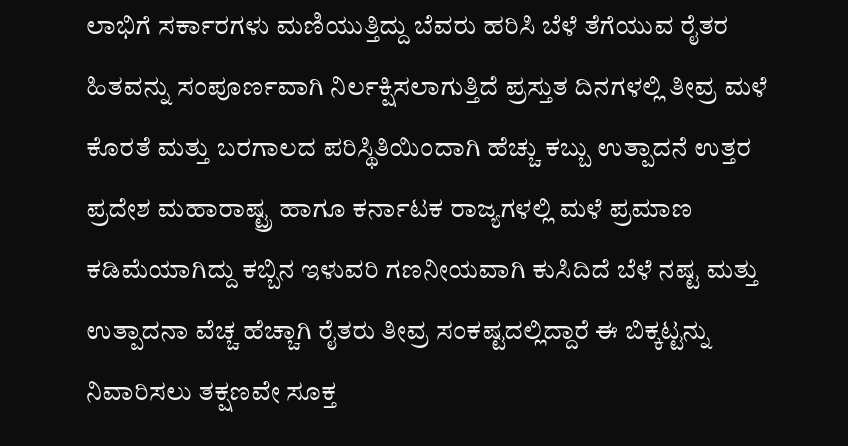ಲಾಭಿಗೆ ಸರ್ಕಾರಗಳು ಮಣಿಯುತ್ತಿದ್ದು ಬೆವರು ಹರಿಸಿ ಬೆಳೆ ತೆಗೆಯುವ ರೈತರ ಹಿತವನ್ನು ಸಂಪೂರ್ಣವಾಗಿ ನಿರ್ಲಕ್ಷಿಸಲಾಗುತ್ತಿದೆ ಪ್ರಸ್ತುತ ದಿನಗಳಲ್ಲಿ ತೀವ್ರ ಮಳೆ ಕೊರತೆ ಮತ್ತು ಬರಗಾಲದ ಪರಿಸ್ಥಿತಿಯಿಂದಾಗಿ ಹೆಚ್ಚು ಕಬ್ಬು ಉತ್ಪಾದನೆ ಉತ್ತರ ಪ್ರದೇಶ ಮಹಾರಾಷ್ಟ್ರ ಹಾಗೂ ಕರ್ನಾಟಕ ರಾಜ್ಯಗಳಲ್ಲಿ ಮಳೆ ಪ್ರಮಾಣ ಕಡಿಮೆಯಾಗಿದ್ದು ಕಬ್ಬಿನ ಇಳುವರಿ ಗಣನೀಯವಾಗಿ ಕುಸಿದಿದೆ ಬೆಳೆ ನಷ್ಟ ಮತ್ತು ಉತ್ಪಾದನಾ ವೆಚ್ಚ ಹೆಚ್ಚಾಗಿ ರೈತರು ತೀವ್ರ ಸಂಕಷ್ಟದಲ್ಲಿದ್ದಾರೆ ಈ ಬಿಕ್ಕಟ್ಟನ್ನು ನಿವಾರಿಸಲು ತಕ್ಷಣವೇ ಸೂಕ್ತ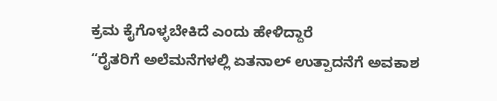ಕ್ರಮ ಕೈಗೊಳ್ಳಬೇಕಿದೆ ಎಂದು ಹೇಳಿದ್ದಾರೆ
“ರೈತರಿಗೆ ಅಲೆಮನೆಗಳಲ್ಲಿ ಏತನಾಲ್ ಉತ್ಪಾದನೆಗೆ ಅವಕಾಶ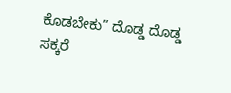ಕೊಡಬೇಕು” ದೊಡ್ಡ ದೊಡ್ಡ ಸಕ್ಕರೆ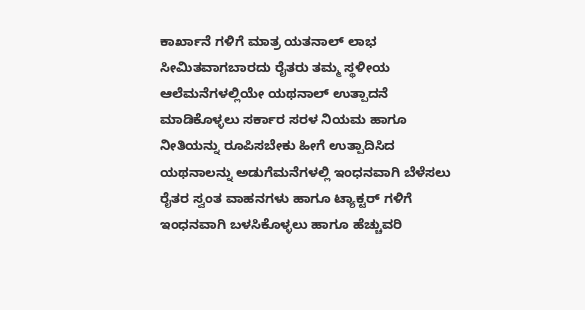ಕಾರ್ಖಾನೆ ಗಳಿಗೆ ಮಾತ್ರ ಯತನಾಲ್ ಲಾಭ ಸೀಮಿತವಾಗಬಾರದು ರೈತರು ತಮ್ಮ ಸ್ಥಳೀಯ ಆಲೆಮನೆಗಳಲ್ಲಿಯೇ ಯಥನಾಲ್ ಉತ್ಪಾದನೆ ಮಾಡಿಕೊಳ್ಳಲು ಸರ್ಕಾರ ಸರಳ ನಿಯಮ ಹಾಗೂ ನೀತಿಯನ್ನು ರೂಪಿಸಬೇಕು ಹೀಗೆ ಉತ್ಪಾದಿಸಿದ ಯಥನಾಲನ್ನು ಅಡುಗೆಮನೆಗಳಲ್ಲಿ ಇಂಧನವಾಗಿ ಬೆಳೆಸಲು ರೈತರ ಸ್ವಂತ ವಾಹನಗಳು ಹಾಗೂ ಟ್ಯಾಕ್ಟರ್ ಗಳಿಗೆ ಇಂಧನವಾಗಿ ಬಳಸಿಕೊಳ್ಳಲು ಹಾಗೂ ಹೆಚ್ಚುವರಿ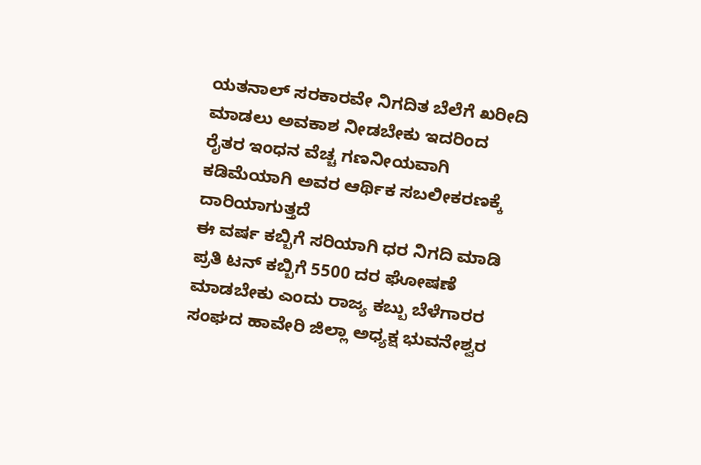ಯತನಾಲ್ ಸರಕಾರವೇ ನಿಗದಿತ ಬೆಲೆಗೆ ಖರೀದಿ ಮಾಡಲು ಅವಕಾಶ ನೀಡಬೇಕು ಇದರಿಂದ ರೈತರ ಇಂಧನ ವೆಚ್ಚ ಗಣನೀಯವಾಗಿ ಕಡಿಮೆಯಾಗಿ ಅವರ ಆರ್ಥಿಕ ಸಬಲೀಕರಣಕ್ಕೆ ದಾರಿಯಾಗುತ್ತದೆ
ಈ ವರ್ಷ ಕಬ್ಬಿಗೆ ಸರಿಯಾಗಿ ಧರ ನಿಗದಿ ಮಾಡಿ ಪ್ರತಿ ಟನ್ ಕಬ್ಬಿಗೆ 5500 ದರ ಘೋಷಣೆ ಮಾಡಬೇಕು ಎಂದು ರಾಜ್ಯ ಕಬ್ಬು ಬೆಳೆಗಾರರ ಸಂಘದ ಹಾವೇರಿ ಜಿಲ್ಲಾ ಅಧ್ಯಕ್ಷ ಭುವನೇಶ್ವರ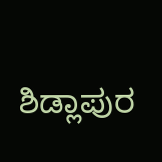ಶಿಡ್ಲಾಪುರ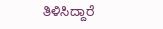ತಿಳಿಸಿದ್ದಾರೆ